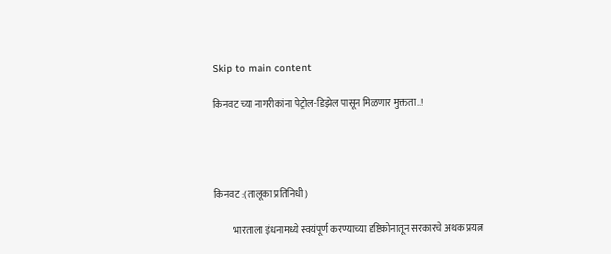Skip to main content

किनवट च्या नागरीकांना पेट्रोल-डिझेल पासून मिळणार मुक्तता..!




किनवट :(तालूका प्रतिनिधी)

          भारताला इंधनामध्ये स्वयंपूर्ण करण्याच्या दृष्टिकोनातून सरकारचे अथक प्रयत्न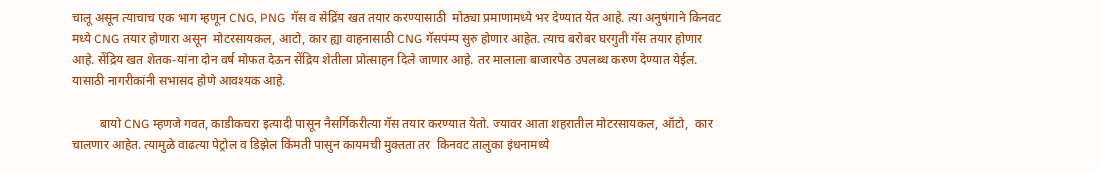चालू असून त्याचाच एक भाग म्हणून CNG, PNG  गॅस व सेद्रिंय खत तयार करण्यासाठी  मोठ्या प्रमाणामध्ये भर देण्यात येत आहे. त्या अनुषंगाने किनवट मध्ये CNG तयार होणारा असून  मोटरसायकल, आटो, कार ह्या वाहनासाठी CNG गॅसपंम्प सुरु होणार आहेत. त्याच बरोबर घरगुती गॅस तयार होणार आहे. सेंद्रिय खत शेतक-यांना दोन वर्ष मोफत देऊन सेंद्रिय शेतीला प्रोत्साहन दिले जाणार आहे. तर मालाला बाजारपेठ उपलब्ध करुण देण्यात येईल. यासाठी नागरीकांनी सभासद होणे आवश्यक आहे.

         बायो CNG म्हणजे गवत, काडीकचरा इत्यादी पासून नैसर्गिकरीत्या गॅस तयार करण्यात येतो. ज्यावर आता शहरातील मोटरसायकल, ऑटो,  कार  चालणार आहेत. त्यामुळे वाढत्या पेट्रोल व डिझेल किंमती पासुन कायमची मुक्तता तर  किनवट तालुका इंधनामध्ये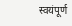स्वयंपूर्ण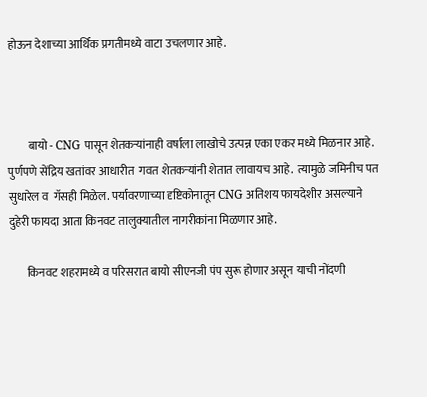होऊन देशाच्या आर्थिक प्रगतीमध्ये वाटा उचलणार आहे.



         बायो - CNG पासून शेतकऱ्यांनाही वर्षाला लाखोचे उत्पन्न एका एकर मध्ये मिळनार आहे. पुर्णपणे सेंद्रिय खतांवर आधारीत  गवत शेतकर्‍यांनी शेतात लावायच आहे.  त्यामुळे जमिनीच पत सुधारेल व  गॅसही मिळेल. पर्यावरणाच्या दृष्टिकोनातून CNG अतिशय फायदेशीर असल्याने दुहेरी फायदा आता किनवट तालुक्यातील नागरीकांना मिळणार आहे.

        किनवट शहरामध्ये व परिसरात बायो सीएनजी पंप सुरू होणार असून याची नोंदणी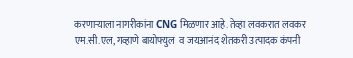करणाऱ्याला नागरीकांना CNG मिळणार आहे. तेव्हा लवकरात लवकर एम.सी.एल, गव्हाणे बायोफ्युल  व जयआनंद शेतकरी उत्पादक कंपनी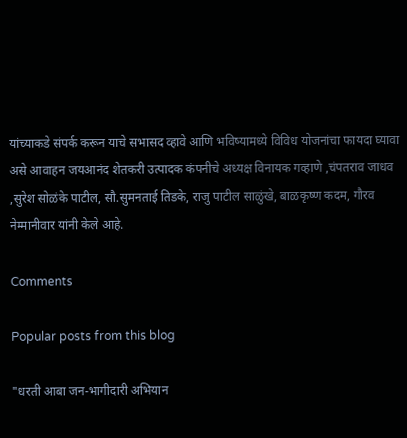यांच्याकडे संपर्क करून याचे सभासद व्हावे आणि भविष्यामध्ये विविध योजनांचा फायदा घ्यावा असे आवाहन जयआनंद शेतकरी उत्पादक कंपनीचे अध्यक्ष विनायक गव्हाणे ,चंपतराव जाधव ,सुरेश सोळंके पाटील, सौ.सुमनताई तिडके, राजु पाटील साळुंखे, बाळकृष्ण कदम, गौरव नेम्मानीवार यांनी केले आहे.

Comments

Popular posts from this blog

"धरती आबा जन-भागीदारी अभियान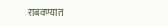राबवण्यात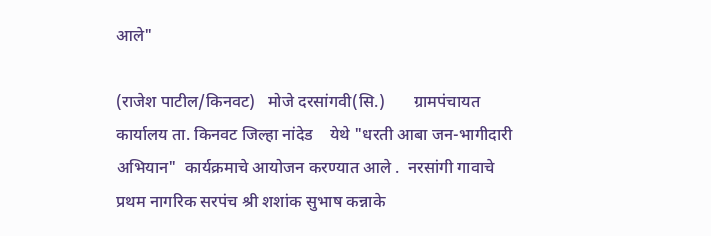आले"

(राजेश पाटील/किनवट)   मोजे दरसांगवी(सि.)       ग्रामपंचायत कार्यालय ता. किनवट जिल्हा नांदेड    येथे "धरती आबा जन-भागीदारी अभियान"  कार्यक्रमाचे आयोजन करण्यात आले .  नरसांगी गावाचे प्रथम नागरिक सरपंच श्री शशांक सुभाष कन्नाके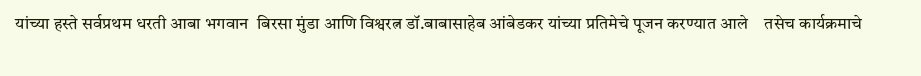यांच्या हस्ते सर्वप्रथम धरती आबा भगवान  बिरसा मुंडा आणि विश्वरत्न डॉ.बाबासाहेब आंबेडकर यांच्या प्रतिमेचे पूजन करण्यात आले    तसेच कार्यक्रमाचे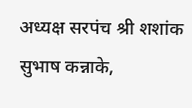अध्यक्ष सरपंच श्री शशांक सुभाष कन्नाके,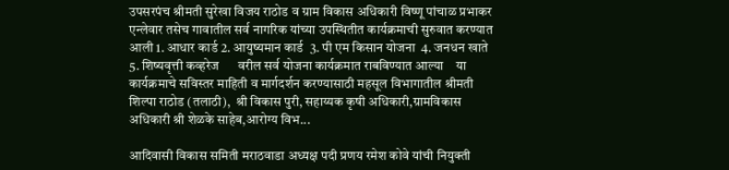उपसरपंच श्रीमती सुरेखा विजय राठोड व ग्राम विकास अधिकारी विष्णू पांचाळ प्रभाकर एन्लेवार तसेच गावातील सर्व नागरिक यांच्या उपस्थितीत कार्यक्रमाची सुरुवात करण्यात आली 1. आधार कार्ड 2. आयुष्यमान कार्ड  3. पी एम किसान योजना  4. जनधन खाते 5. शिष्यवृत्ती कव्हरेज      वरील सर्व योजना कार्यक्रमात राबविण्यात आल्या    या कार्यक्रमाचे सविस्तर माहिती व मार्गदर्शन करण्यासाठी महसूल विभागातील श्रीमती शिल्पा राठोड (तलाठी),  श्री विकास पुरी, सहाय्यक कृषी अधिकारी,ग्रामविकास अधिकारी श्री शेळके साहेब,आरोग्य विभ...

आदिवासी विकास समिती मराठवाडा अध्यक्ष पदी प्रणय रमेश कोवे यांची नियुक्ती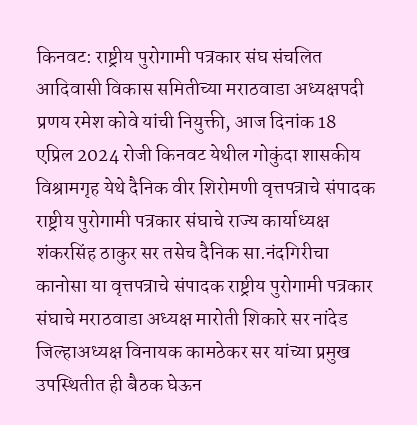किनवट: राष्ट्रीय पुरोगामी पत्रकार संघ संचलित आदिवासी विकास समितीच्या मराठवाडा अध्यक्षपदी प्रणय रमेश कोवे यांची नियुक्ती, आज दिनांक 18 एप्रिल 2024 रोजी किनवट येथील गोकुंदा शासकीय विश्रामगृह येथे दैनिक वीर शिरोमणी वृत्तपत्राचे संपादक राष्ट्रीय पुरोगामी पत्रकार संघाचे राज्य कार्याध्यक्ष शंकरसिंह ठाकुर सर तसेच दैनिक सा.नंदगिरीचा कानोसा या वृत्तपत्राचे संपादक राष्ट्रीय पुरोगामी पत्रकार संघाचे मराठवाडा अध्यक्ष मारोती शिकारे सर नांदेड जिल्हाअध्यक्ष विनायक कामठेकर सर यांच्या प्रमुख उपस्थितीत ही बैठक घेऊन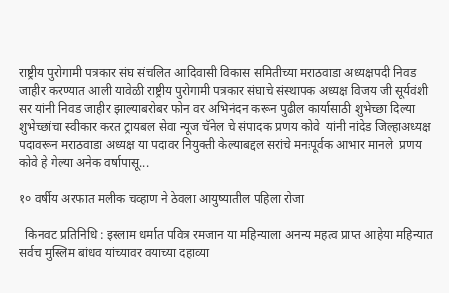राष्ट्रीय पुरोगामी पत्रकार संघ संचलित आदिवासी विकास समितीच्या मराठवाडा अध्यक्षपदी निवड जाहीर करण्यात आली यावेळी राष्ट्रीय पुरोगामी पत्रकार संघाचे संस्थापक अध्यक्ष विजय जी सूर्यवंशी सर यांनी निवड जाहीर झाल्याबरोबर फोन वर अभिनंदन करून पुढील कार्यासाठी शुभेच्छा दिल्या शुभेच्छांचा स्वीकार करत ट्रायबल सेवा न्यूज चॅनेल चे संपादक प्रणय कोवे  यांनी नांदेड जिल्हाअध्यक्ष पदावरून मराठवाडा अध्यक्ष या पदावर नियुक्ती केल्याबद्दल सरांचे मनःपूर्वक आभार मानले  प्रणय कोवे हे गेल्या अनेक वर्षापासू...

१० वर्षीय अरफात मलीक चव्हाण ने ठेवला आयुष्यातील पहिला रोजा

  किनवट प्रतिनिधि : इस्लाम धर्मात पवित्र रमजान या महिन्याला अनन्य महत्व प्राप्त आहेया महिन्यात सर्वच मुस्लिम बांधव यांच्यावर वयाच्या दहाव्या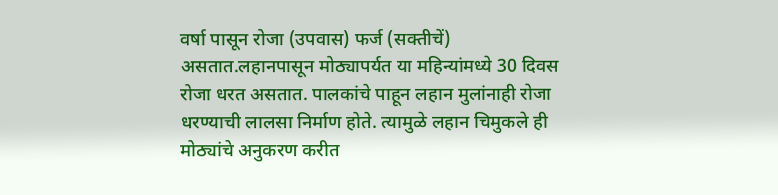वर्षा पासून रोजा (उपवास) फर्ज (सक्तीचें) असतात.लहानपासून मोठ्यापर्यत या महिन्यांमध्ये 30 दिवस रोजा धरत असतात. पालकांचे पाहून लहान मुलांनाही रोजा धरण्याची लालसा निर्माण होते. त्यामुळे लहान चिमुकले ही मोठ्यांचे अनुकरण करीत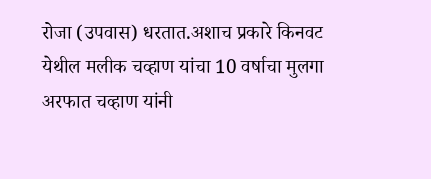रोजा (उपवास) धरतात.अशाच प्रकारे किनवट येथील मलीक चव्हाण यांचा 10 वर्षाचा मुलगा अरफात चव्हाण यांनी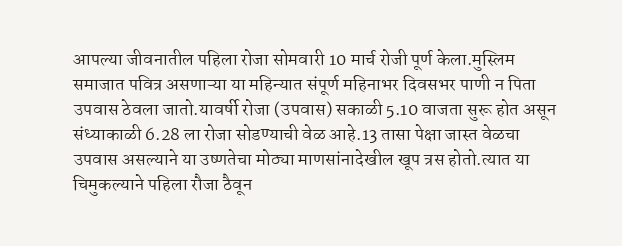आपल्या जीवनातील पहिला रोजा सोमवारी 10 मार्च रोजी पूर्ण केला.मुस्लिम समाजात पवित्र असणाऱ्या या महिन्यात संपूर्ण महिनाभर दिवसभर पाणी न पिता उपवास ठेवला जातो.यावर्षी रोजा (उपवास) सकाळी 5.10 वाजता सुरू होत असून संध्याकाळी 6.28 ला रोजा सोडण्याची वेळ आहे.13 तासा पेक्षा जास्त वेळचा उपवास असल्याने या उष्णतेचा मोठ्या माणसांनादेखील खूप त्रस होतो.त्यात या चिमुकल्याने पहिला रौजा ठैवून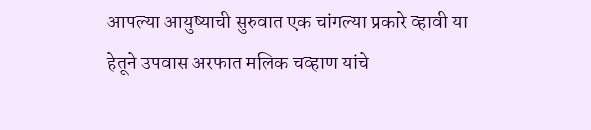आपल्या आयुष्याची सुरुवात एक चांगल्या प्रकारे व्हावी या हेतूने उपवास अरफात मलिक चव्हाण यांचे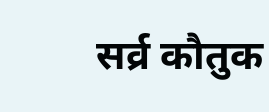सर्व्र कौतुक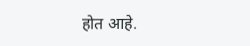होत आहे.